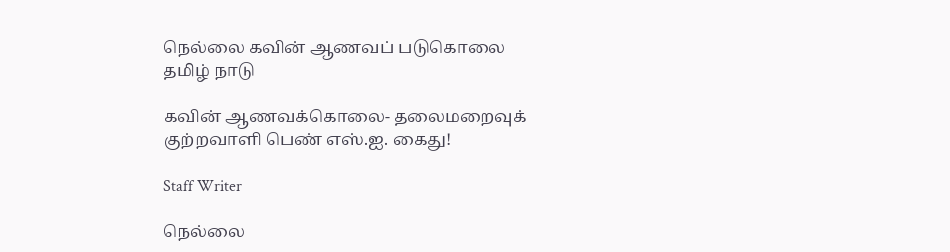நெல்லை கவின் ஆணவப் படுகொலை
தமிழ் நாடு

கவின் ஆணவக்கொலை- தலைமறைவுக் குற்றவாளி பெண் எஸ்.ஐ. கைது!

Staff Writer

நெல்லை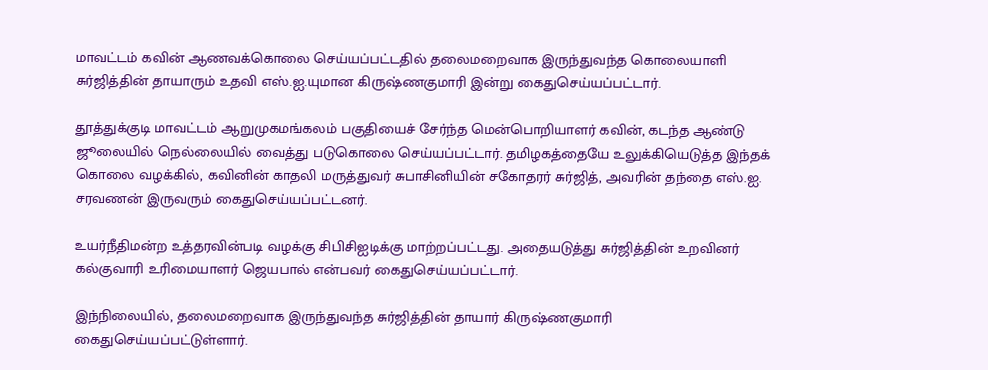மாவட்டம் கவின் ஆணவக்கொலை செய்யப்பட்டதில் தலைமறைவாக இருந்துவந்த கொலையாளி சுர்ஜித்தின் தாயாரும் உதவி எஸ்.ஐ.யுமான கிருஷ்ணகுமாரி இன்று கைதுசெய்யப்பட்டார்.

தூத்துக்குடி மாவட்டம் ஆறுமுகமங்கலம் பகுதியைச் சேர்ந்த மென்பொறியாளர் கவின், கடந்த ஆண்டு ஜூலையில் நெல்லையில் வைத்து படுகொலை செய்யப்பட்டார். தமிழகத்தையே உலுக்கியெடுத்த இந்தக் கொலை வழக்கில், கவினின் காதலி மருத்துவர் சுபாசினியின் சகோதரர் சுர்ஜித், அவரின் தந்தை எஸ்.ஐ. சரவணன் இருவரும் கைதுசெய்யப்பட்டனர்.

உயர்நீதிமன்ற உத்தரவின்படி வழக்கு சிபிசிஐடிக்கு மாற்றப்பட்டது. அதையடுத்து சுர்ஜித்தின் உறவினர் கல்குவாரி உரிமையாளர் ஜெயபால் என்பவர் கைதுசெய்யப்பட்டார்.

இந்நிலையில், தலைமறைவாக இருந்துவந்த சுர்ஜித்தின் தாயார் கிருஷ்ணகுமாரி கைதுசெய்யப்பட்டுள்ளார்.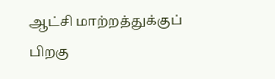ஆட்சி மாற்றத்துக்குப் பிறகு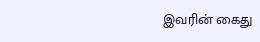இவரின் கைது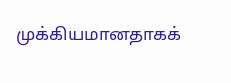முக்கியமானதாகக்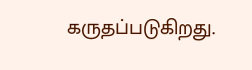கருதப்படுகிறது.